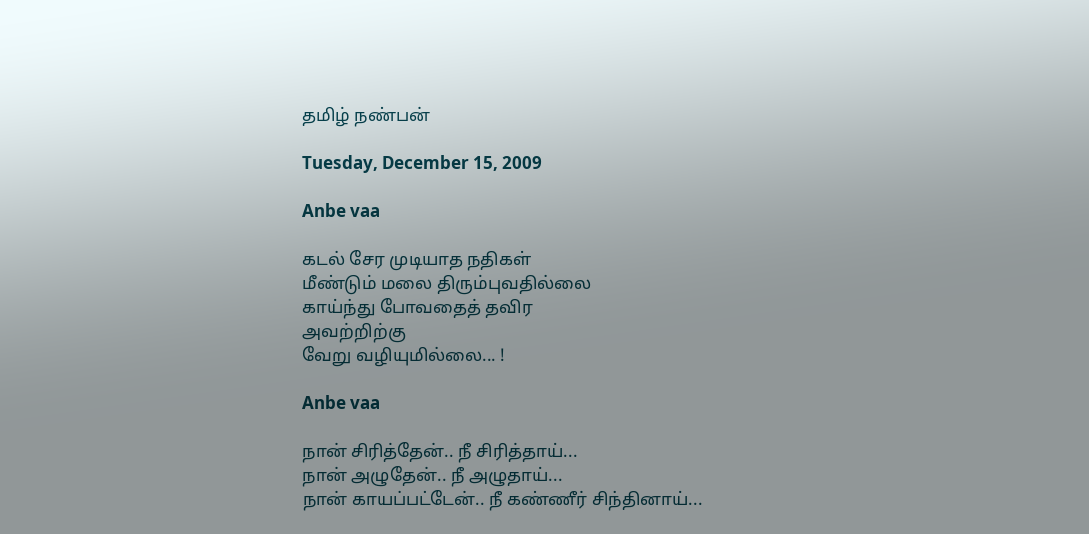தமிழ் நண்பன்

Tuesday, December 15, 2009

Anbe vaa

கடல் சேர முடியாத நதிகள்
மீண்டும் மலை திரும்புவதில்லை
காய்ந்து போவதைத் தவிர
அவற்றிற்கு
வேறு வழியுமில்லை... !

Anbe vaa

நான் சிரித்தேன்.. நீ சிரித்தாய்...
நான் அழுதேன்.. நீ அழுதாய்...
நான் காயப்பட்டேன்.. நீ கண்ணீர் சிந்தினாய்...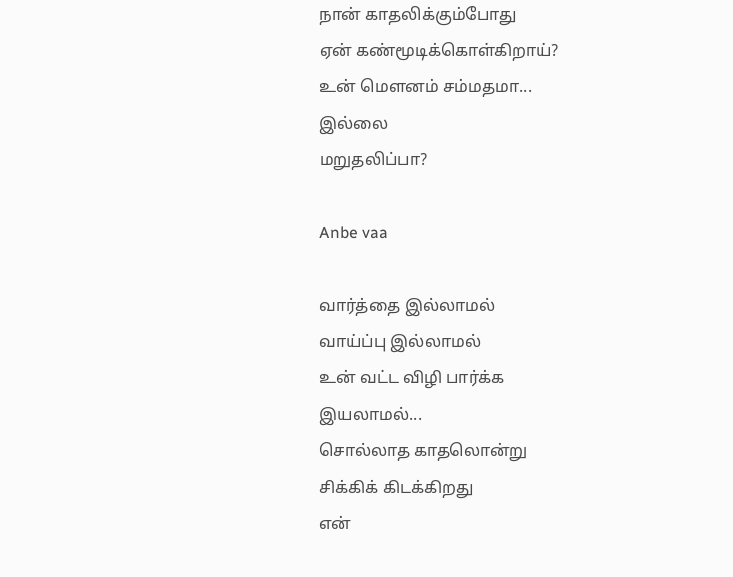நான் காதலிக்கும்போது
ஏன் கண்மூடிக்கொள்கிறாய்?
உன் மௌனம் சம்மதமா...
இல்லை
மறுதலிப்பா?

Anbe vaa

வார்த்தை இல்லாமல்
வாய்ப்பு இல்லாமல்
உன் வட்ட விழி பார்க்க
இயலாமல்...
சொல்லாத காதலொன்று
சிக்கிக் கிடக்கிறது
என்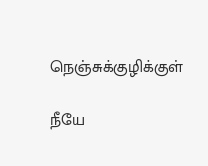நெஞ்சுக்குழிக்குள்

நீயே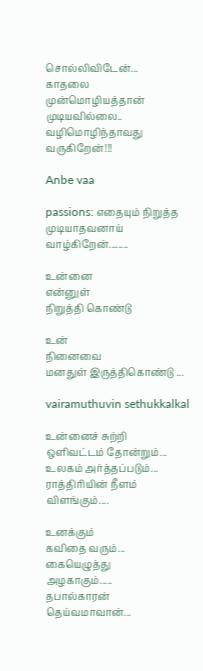சொல்லிவிடேன்...
காதலை
முன்மொழியத்தான்
முடியவில்லை..
வழிமொழிந்தாவது
வருகிறேன்!!!

Anbe vaa

passions: எதையும் நிறுத்த
முடியாதவனாய்
வாழ்கிறேன்........

உன்னை
என்னுள்
நிறுத்தி கொண்டு

உன்
நினைவை
மனதுள் இருத்திகொண்டு ...

vairamuthuvin sethukkalkal

உன்னைச் சுற்றி
ஒளிவட்டம் தோன்றும்...
உலகம் அர்த்தப்படும்...
ராத்திரியின் நீளம்
விளங்கும்....

உனக்கும்
கவிதை வரும்...
கையெழுத்து
அழகாகும்.....
தபால்காரன்
தெய்வமாவான்...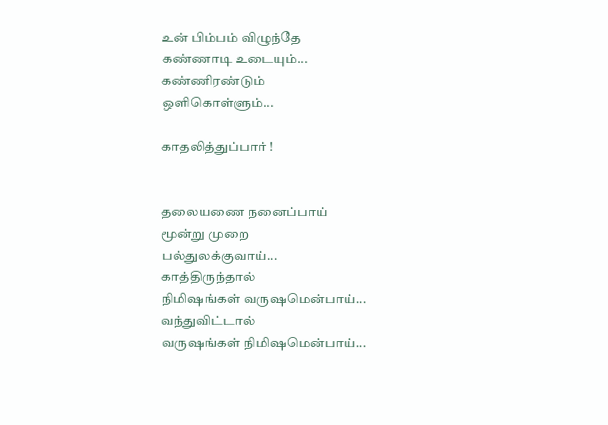உன் பிம்பம் விழுந்தே
கண்ணாடி உடையும்...
கண்ணிரண்டும்
ஒளிகொள்ளும்...

காதலித்துப்பார் !


தலையணை நனைப்பாய்
மூன்று முறை
பல்துலக்குவாய்...
காத்திருந்தால்
நிமிஷங்கள் வருஷமென்பாய்...
வந்துவிட்டால்
வருஷங்கள் நிமிஷமென்பாய்...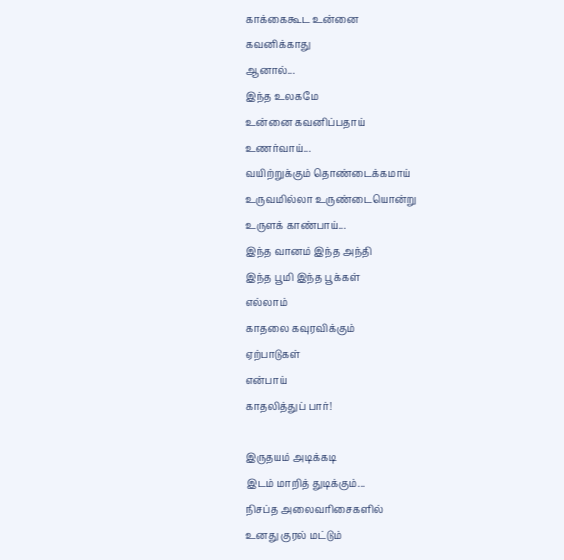காக்கைகூட உன்னை
கவனிக்காது
ஆனால்...
இந்த உலகமே
உன்னை கவனிப்பதாய்
உணர்வாய்...
வயிற்றுக்கும் தொண்டைக்கமாய்
உருவமில்லா உருண்டையொன்று
உருளக் காண்பாய்...
இந்த வானம் இந்த அந்தி
இந்த பூமி இந்த பூக்கள்
எல்லாம்
காதலை கவுரவிக்கும்
ஏற்பாடுகள்
என்பாய்
காதலித்துப் பார்!

இருதயம் அடிக்கடி
இடம் மாறித் துடிக்கும்...
நிசப்த அலைவரிசைகளில்
உனது குரல் மட்டும்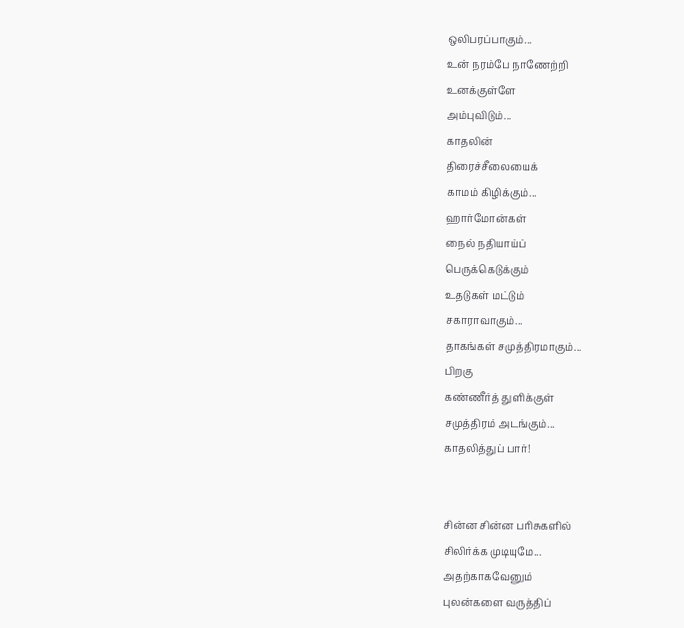ஒலிபரப்பாகும்...
உன் நரம்பே நாணேற்றி
உனக்குள்ளே
அம்புவிடும்...
காதலின்
திரைச்சீலையைக்
காமம் கிழிக்கும்...
ஹார்மோன்கள்
நைல் நதியாய்ப்
பெருக்கெடுக்கும்
உதடுகள் மட்டும்
சகாராவாகும்...
தாகங்கள் சமுத்திரமாகும்...
பிறகு
கண்ணீர்த் துளிக்குள்
சமுத்திரம் அடங்கும்...
காதலித்துப் பார்!


சின்ன சின்ன பரிசுகளில்
சிலிர்க்க முடியுமே...
அதற்காகவேனும்
புலன்களை வருத்திப்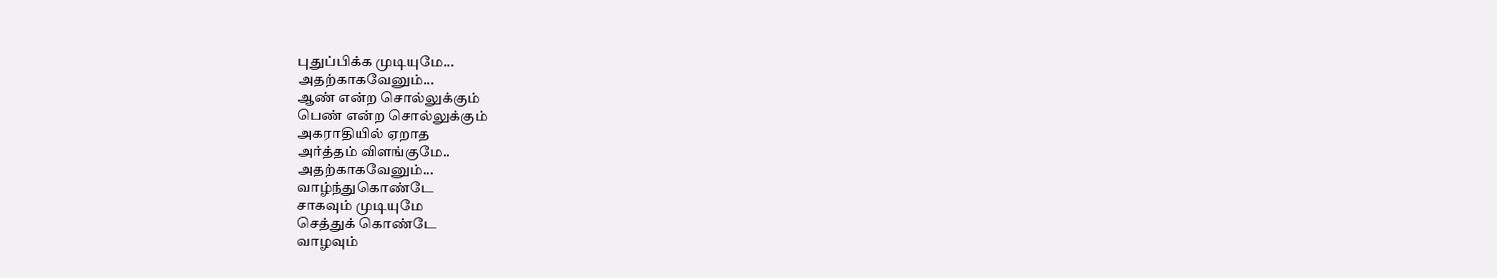புதுப்பிக்க முடியுமே...
அதற்காகவேனும்...
ஆண் என்ற சொல்லுக்கும்
பெண் என்ற சொல்லுக்கும்
அகராதியில் ஏறாத
அர்த்தம் விளங்குமே..
அதற்காகவேனும்...
வாழ்ந்துகொண்டே
சாகவும் முடியுமே
செத்துக் கொண்டே
வாழவும்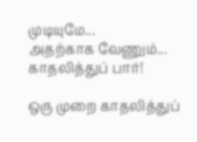முடியுமே...
அதற்காக வேணும்...
காதலித்துப் பார்!

ஒரு முறை காதலித்துப்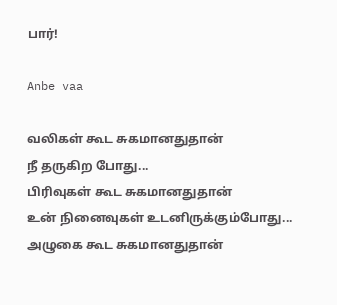பார்!

Anbe vaa

வலிகள் கூட சுகமானதுதான்
நீ தருகிற போது...
பிரிவுகள் கூட சுகமானதுதான்
உன் நினைவுகள் உடனிருக்கும்போது...
அழுகை கூட சுகமானதுதான்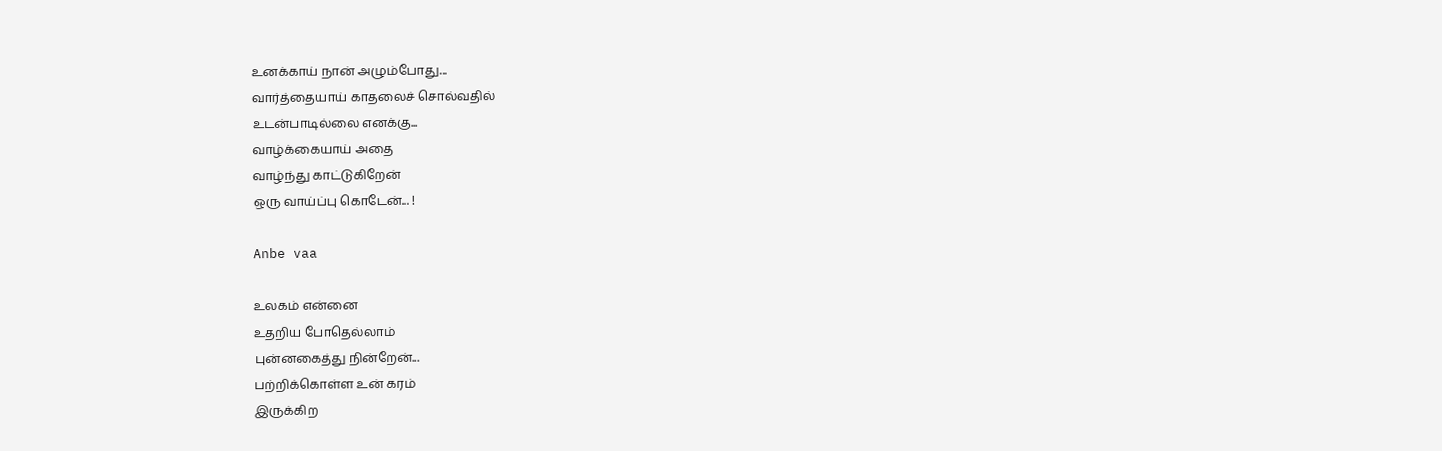உனக்காய் நான் அழும்போது...
வார்த்தையாய் காதலைச் சொல்வதில்
உடன்பாடில்லை எனக்கு...
வாழ்க்கையாய் அதை
வாழ்ந்து காட்டுகிறேன்
ஒரு வாய்ப்பு கொடேன்... !

Anbe vaa

உலகம் என்னை
உதறிய போதெல்லாம்
புன்னகைத்து நின்றேன்...
பற்றிக்கொள்ள உன் கரம்
இருக்கிற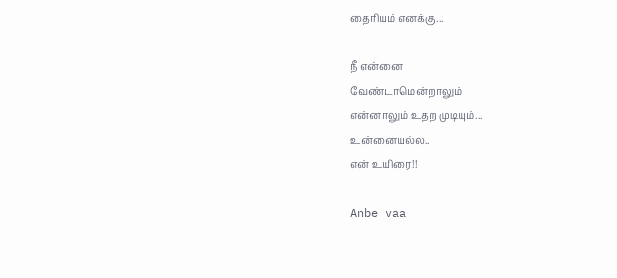தைரியம் எனக்கு...

நீ என்னை
வேண்டாமென்றாலும்
என்னாலும் உதற முடியும்...
உன்னையல்ல..
என் உயிரை!!

Anbe vaa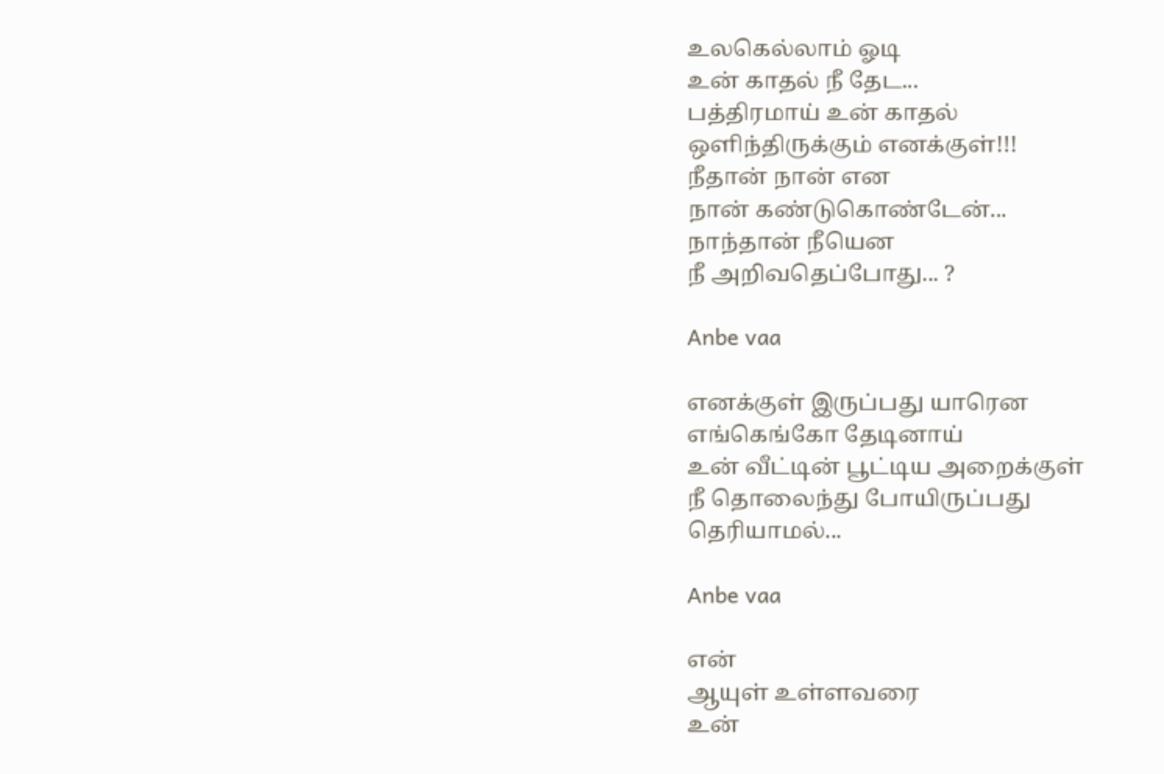உலகெல்லாம் ஓடி
உன் காதல் நீ தேட...
பத்திரமாய் உன் காதல்
ஒளிந்திருக்கும் எனக்குள்!!!
நீதான் நான் என
நான் கண்டுகொண்டேன்...
நாந்தான் நீயென
நீ அறிவதெப்போது... ?

Anbe vaa

எனக்குள் இருப்பது யாரென
எங்கெங்கோ தேடினாய்
உன் வீட்டின் பூட்டிய அறைக்குள்
நீ தொலைந்து போயிருப்பது
தெரியாமல்...

Anbe vaa

என்
ஆயுள் உள்ளவரை
உன்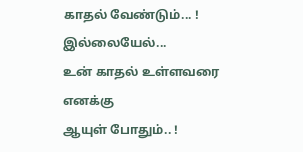காதல் வேண்டும்... !
இல்லையேல்...
உன் காதல் உள்ளவரை
எனக்கு
ஆயுள் போதும்.. !